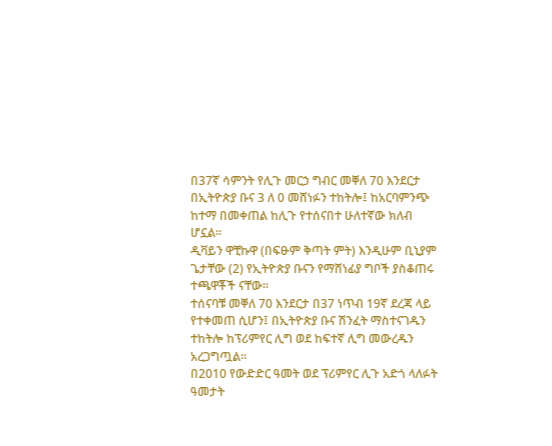በ37ኛ ሳምንት የሊጉ መርኃ ግብር መቐለ 70 እንደርታ በኢትዮጵያ ቡና 3 ለ 0 መሸነፉን ተከትሎ፤ ከአርባምንጭ ከተማ በመቀጠል ከሊጉ የተሰናበተ ሁለተኛው ክለብ ሆኗል።
ዲቫይን ዋቺኩዋ (በፍፁም ቅጣት ምት) እንዲሁም ቢኒያም ጌታቸው (2) የኢትዮጵያ ቡናን የማሸነፊያ ግቦች ያስቆጠሩ ተጫዋቾች ናቸው።
ተሰናባቹ መቐለ 70 እንደርታ በ37 ነጥብ 19ኛ ደረጃ ላይ የተቀመጠ ሲሆን፤ በኢትዮጵያ ቡና ሽንፈት ማስተናገዱን ተከትሎ ከፕሪምየር ሊግ ወደ ከፍተኛ ሊግ መውረዱን አረጋግጧል።
በ2010 የውድድር ዓመት ወደ ፕሪምየር ሊጉ አድጎ ላለፉት ዓመታት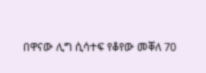በዋናው ሊግ ሲሳተፍ የቆየው መቐለ 70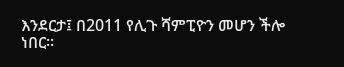እንደርታ፤ በ2011 የሊጉ ሻምፒዮን መሆን ችሎ ነበር።